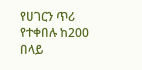የሀገርን ጥሪ የተቀበሉ ከ200 በላይ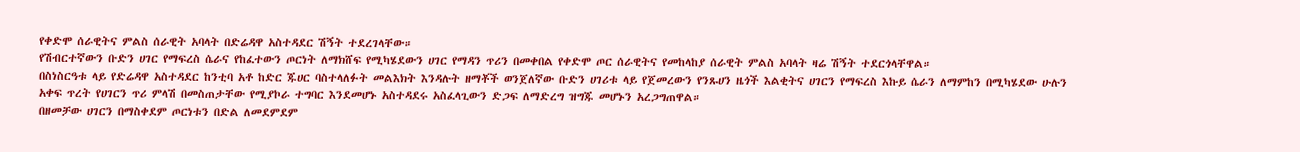የቀድሞ ሰራዊትና ምልስ ሰራዊት አባላት በድሬዳዋ አስተዳደር ሽኝት ተደረገላቸው።
የሽብርተኛውን ቡድን ሀገር የማፍረስ ሴራና የከፈተውን ጦርነት ለማክሸፍ የሚካሄደውን ሀገር የማዳን ጥሪን በመቀበል የቀድሞ ጦር ሰራዊትና የመከላከያ ሰራዊት ምልስ አባላት ዛሬ ሽኝት ተደርጎላቸዋል።
በስነስርዓቱ ላይ የድሬዳዋ አስተዳደር ከንቲባ አቶ ከድር ጁሀር ባስተላለፉት መልእክት እንዳሉት ዘማቾች ወንጀለኛው ቡድን ሀገሪቱ ላይ የጀመረውን የንጹሀን ዜጎች እልቂትና ሀገርን የማፍረስ እኩይ ሴራን ለማምከን በሚካሄደው ሁሉን አቀፍ ጥረት የሀገርን ጥሪ ምላሽ በመስጠታቸው የሚያኮራ ተግባር እንደመሆኑ አስተዳደሩ አስፈላጊውን ድጋፍ ለማድረግ ዝግጁ መሆኑን አረጋግጠዋል።
በዘመቻው ሀገርን በማስቀደም ጦርነቱን በድል ለመደምደም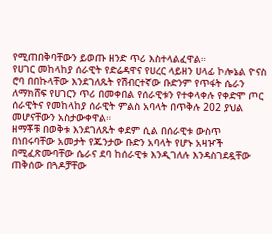የሚጠበቅባቸውን ይወጡ ዘንድ ጥሪ እስተላልፈዋል።
የሀገር መከላከያ ሰራዊት የድሬዳዋና የሀረር ላይዘን ሀላፊ ኮሎኔል ዮናስ ሮባ በበኩላቸው እንደገለጹት የሽብርተኛው ቡድንም የጥፋት ሴራን ለማክሸፍ የሀገርን ጥሪ በመቀበል የሰራዊቱን የተቀላቀሉ የቀድሞ ጦር ሰራዊትና የመከላከያ ሰራዊት ምልስ አባላት በጥቅሉ 202 ያህል መሆናቸውን አስታውቀዋል።
ዘማቾቹ በወቅቱ እንደገለጹት ቀደም ሲል በሰራዊቱ ውስጥ በነበሩባቸው አመታት የጁንታው ቡድን አባላት የሆኑ አዛዦች በሚፈጽሙባቸው ሴራና ደባ ከሰራዊቱ እንዲገለሉ እንዳስገደዷቸው ጠቅሰው በጓዶቻቸው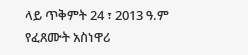ላይ ጥቅምት 24 ፣ 2013 ዓ.ም የፈጸሙት አስነዋሪ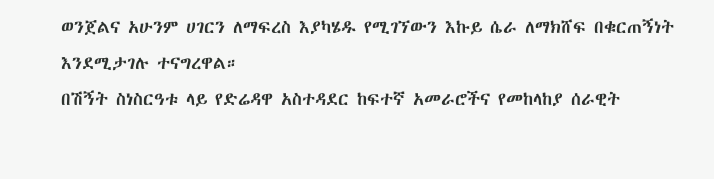ወንጀልና አሁንም ሀገርን ለማፍረስ እያካሄዱ የሚገኘውን እኩይ ሴራ ለማክሸፍ በቁርጠኝነት እንደሚታገሉ ተናግረዋል።
በሽኝት ስነስርዓቱ ላይ የድሬዳዋ አስተዳደር ከፍተኛ አመራሮችና የመከላከያ ሰራዊት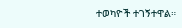ተወካዮች ተገኝተዋል።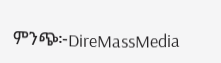ምንጭ፦DireMassMedia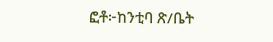ፎቶ፦ከንቲባ ጽ/ቤት